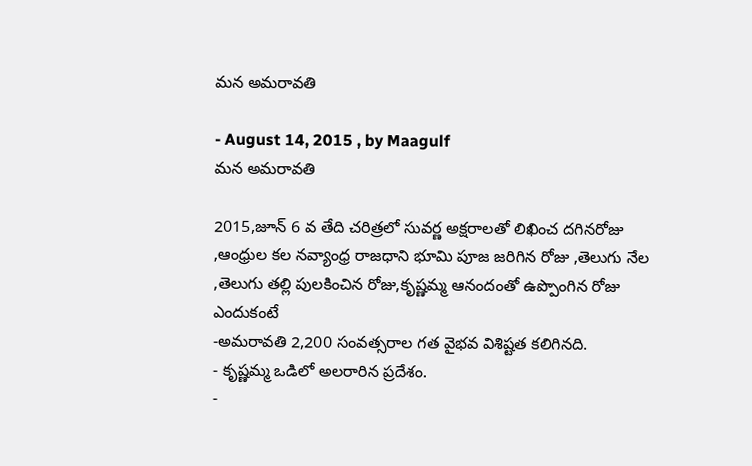మన అమరావతి

- August 14, 2015 , by Maagulf
మన అమరావతి

2015,జూన్ 6 వ తేది చరిత్రలో సువర్ణ అక్షరాలతో లిఖించ దగినరోజు ,ఆంధ్రుల కల నవ్యాంధ్ర రాజధాని భూమి పూజ జరిగిన రోజు ,తెలుగు నేల ,తెలుగు తల్లి పులకించిన రోజు,కృష్ణమ్మ ఆనందంతో ఉప్పొంగిన రోజు  ఎందుకంటే
-అమరావతి 2,200 సంవత్సరాల గత వైభవ విశిష్టత కలిగినది.
- కృష్ణమ్మ ఒడిలో అలరారిన ప్రదేశం.
-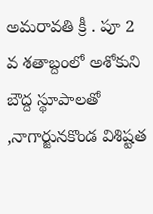అమరావతి క్రీ . పూ 2 వ శతాబ్దంలో అశోకుని బౌద్ద స్థూపాలతో ,నాగార్జునకొండ విశిష్టత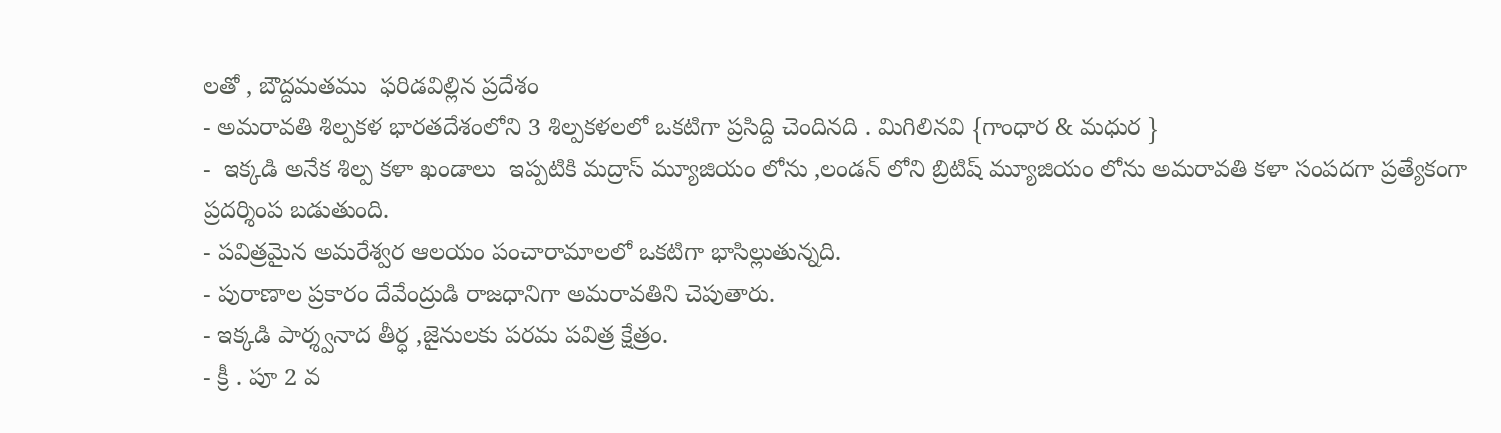లతో , బౌద్దమతము  ఫరిడవిల్లిన ప్రదేశం
- అమరావతి శిల్పకళ భారతదేశంలోని 3 శిల్పకళలలో ఒకటిగా ప్రసిద్ది చెందినది . మిగిలినవి {గాంధార & మధుర }
-  ఇక్కడి అనేక శిల్ప కళా ఖండాలు  ఇప్పటికి మద్రాస్ మ్యూజియం లోను ,లండన్ లోని బ్రిటిష్ మ్యూజియం లోను అమరావతి కళా సంపదగా ప్రత్యేకంగా ప్రదర్శింప బడుతుంది.
- పవిత్రమైన అమరేశ్వర ఆలయం పంచారామాలలో ఒకటిగా భాసిల్లుతున్నది.
- పురాణాల ప్రకారం దేవేంద్రుడి రాజధానిగా అమరావతిని చెపుతారు.
- ఇక్కడి పార్శ్వనాద తీర్ధ ,జైనులకు పరమ పవిత్ర క్షేత్రం.
- క్రీ . పూ 2 వ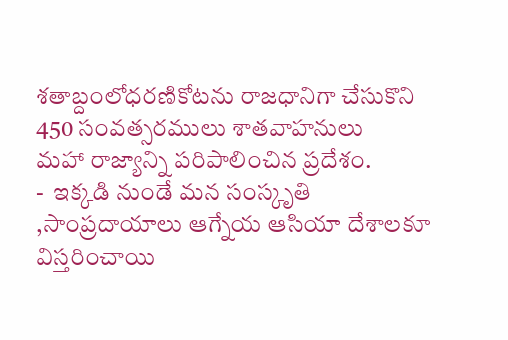శతాబ్దంలోధరణికోటను రాజధానిగా చేసుకొని 450 సంవత్సరములు శాతవాహనులు
మహా రాజ్యాన్ని పరిపాలించిన ప్రదేశం.
-  ఇక్కడి నుండే మన సంస్కృతి ,సాంప్రదాయాలు ఆగ్నేయ ఆసియా దేశాలకూ  విస్తరించాయి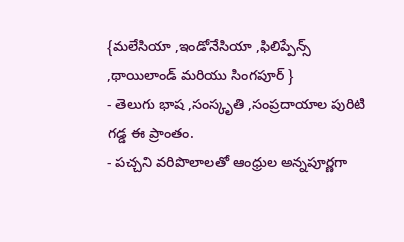{మలేసియా ,ఇండోనేసియా ,ఫిలిప్పేన్స్ ,థాయిలాండ్ మరియు సింగపూర్ }
- తెలుగు భాష ,సంస్కృతి ,సంప్రదాయాల పురిటి గడ్డ ఈ ప్రాంతం.
- పచ్చని వరిపొలాలతో ఆంధ్రుల అన్నపూర్ణగా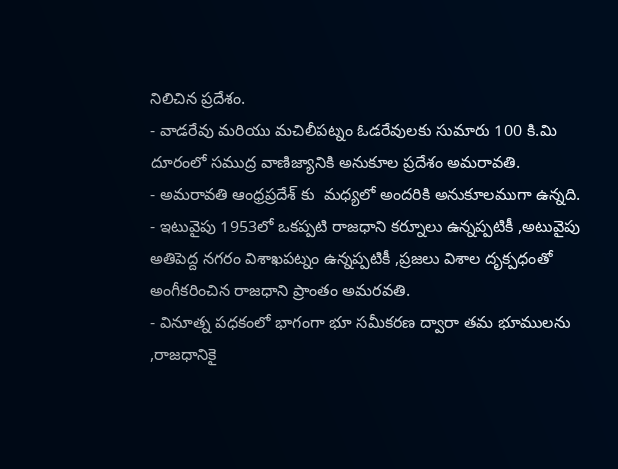నిలిచిన ప్రదేశం.
- వాడరేవు మరియు మచిలీపట్నం ఓడరేవులకు సుమారు 100 కి.మి దూరంలో సముద్ర వాణిజ్యానికి అనుకూల ప్రదేశం అమరావతి.
- అమరావతి ఆంధ్రప్రదేశ్ కు  మధ్యలో అందరికి అనుకూలముగా ఉన్నది.
- ఇటువైపు 1953లో ఒకప్పటి రాజధాని కర్నూలు ఉన్నప్పటికీ ,అటువైపు అతిపెద్ద నగరం విశాఖపట్నం ఉన్నప్పటికీ ,ప్రజలు విశాల దృక్పధంతో అంగీకరించిన రాజధాని ప్రాంతం అమరవతి.
- వినూత్న పధకంలో భాగంగా భూ సమీకరణ ద్వారా తమ భూములను ,రాజధానికై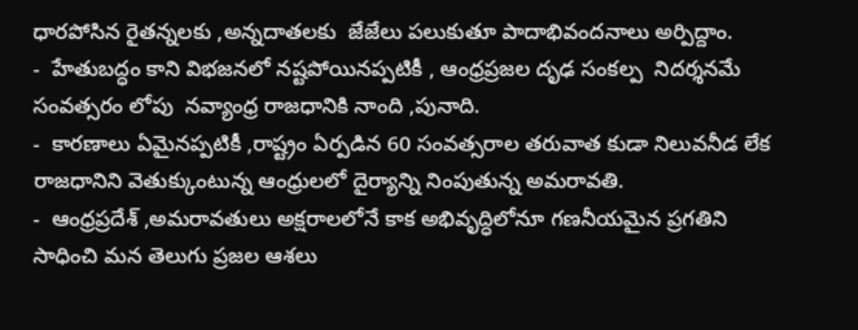ధారపోసిన రైతన్నలకు ,అన్నదాతలకు  జేజేలు పలుకుతూ పాదాభివందనాలు అర్పిద్దాం.
-  హేతుబద్ధం కాని విభజనలో నష్టపోయినప్పటికీ , ఆంధ్రప్రజల దృఢ సంకల్ప  నిదర్శనమే సంవత్సరం లోపు  నవ్యాంధ్ర రాజధానికి నాంది ,పునాది.
-  కారణాలు ఏమైనప్పటికీ ,రాష్ట్రం ఏర్పడిన 60 సంవత్సరాల తరువాత కుడా నిలువనీడ లేక రాజధానిని వెతుక్కుంటున్న ఆంధ్రులలో దైర్యాన్ని నింపుతున్న అమరావతి.
-  ఆంధ్రప్రదేశ్ ,అమరావతులు అక్షరాలలోనే కాక అభివృద్ధిలోనూ గణనీయమైన ప్రగతిని సాధించి మన తెలుగు ప్రజల ఆశలు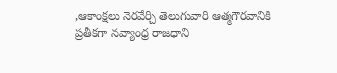,ఆకాంక్షలు నెరవేర్చి తెలుగువారి ఆత్మగౌరవానికి ప్రతీకగా నవ్యాంధ్ర రాజధాని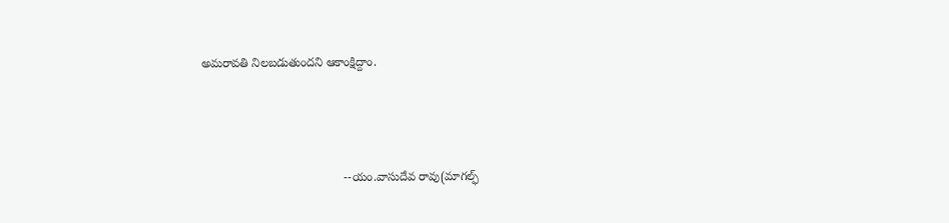అమరావతి నిలబడుతుందని ఆకాంక్షిద్దాం.



                                          --యం.వాసుదేవ రావు(మాగల్ఫ్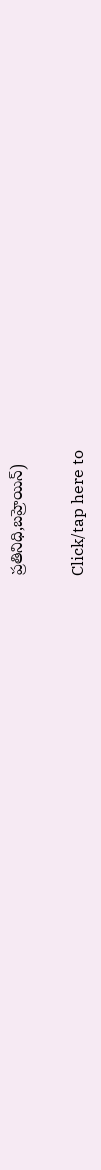ప్రతినిధి,బహ్రెయిన్)

Click/tap here to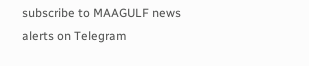subscribe to MAAGULF news alerts on Telegram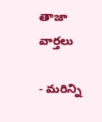తాజా వార్తలు

- మరిన్ని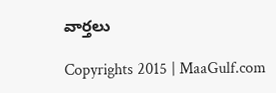వార్తలు

Copyrights 2015 | MaaGulf.com